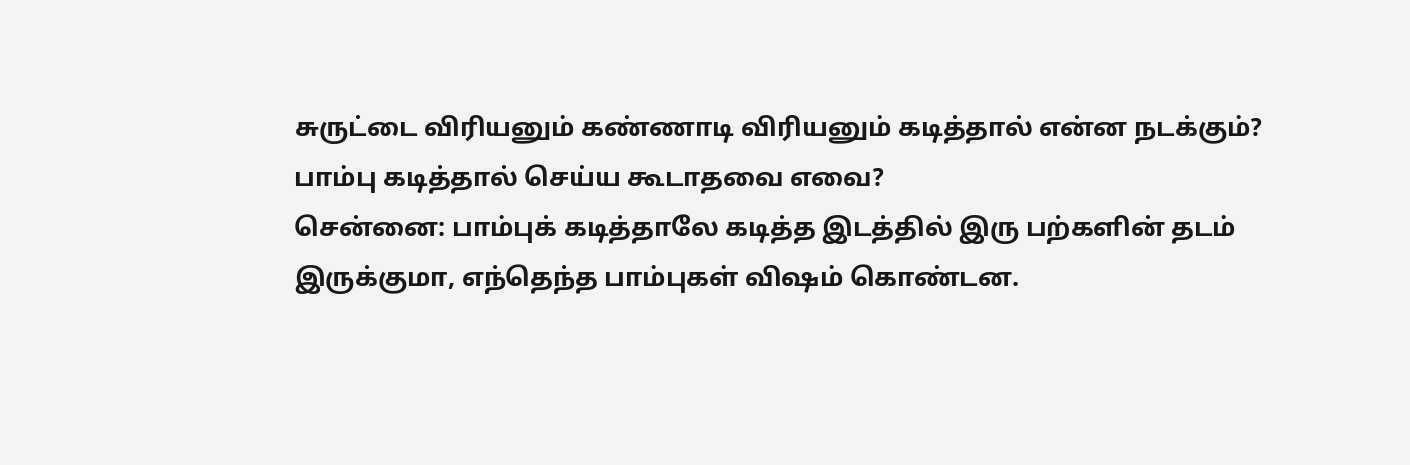சுருட்டை விரியனும் கண்ணாடி விரியனும் கடித்தால் என்ன நடக்கும்? பாம்பு கடித்தால் செய்ய கூடாதவை எவை?
சென்னை: பாம்புக் கடித்தாலே கடித்த இடத்தில் இரு பற்களின் தடம் இருக்குமா, எந்தெந்த பாம்புகள் விஷம் கொண்டன.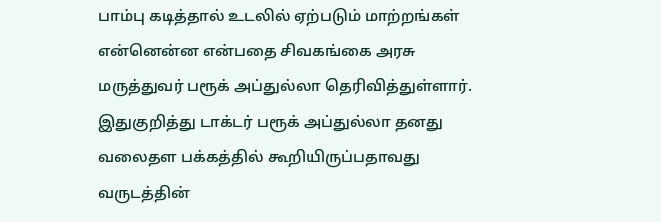பாம்பு கடித்தால் உடலில் ஏற்படும் மாற்றங்கள் என்னென்ன என்பதை சிவகங்கை அரசு மருத்துவர் பரூக் அப்துல்லா தெரிவித்துள்ளார்.
இதுகுறித்து டாக்டர் பரூக் அப்துல்லா தனது வலைதள பக்கத்தில் கூறியிருப்பதாவது வருடத்தின்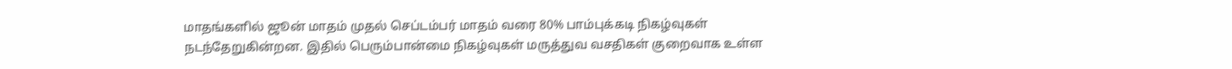மாதங்களில் ஜூன் மாதம் முதல் செப்டம்பர் மாதம் வரை 80% பாம்புக்கடி நிகழ்வுகள் நடந்தேறுகின்றன. இதில் பெரும்பான்மை நிகழ்வுகள் மருத்துவ வசதிகள் குறைவாக உள்ள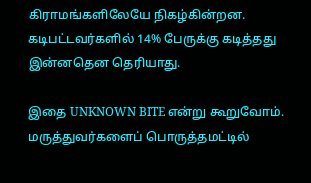கிராமங்களிலேயே நிகழ்கின்றன. கடிபட்டவர்களில் 14% பேருக்கு கடித்தது இன்னதென தெரியாது.

இதை UNKNOWN BITE என்று கூறுவோம். மருத்துவர்களைப் பொருத்தமட்டில்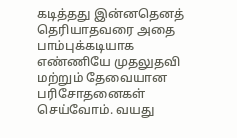கடித்தது இன்னதெனத் தெரியாதவரை அதை பாம்புக்கடியாக எண்ணியே முதலுதவி மற்றும் தேவையான பரிசோதனைகள் செய்வோம். வயது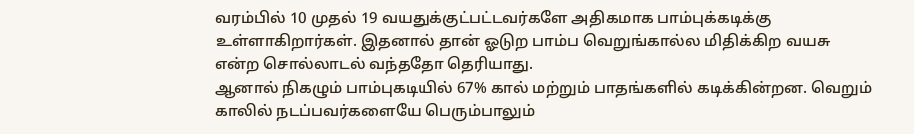வரம்பில் 10 முதல் 19 வயதுக்குட்பட்டவர்களே அதிகமாக பாம்புக்கடிக்கு உள்ளாகிறார்கள். இதனால் தான் ஓடுற பாம்ப வெறுங்கால்ல மிதிக்கிற வயசு என்ற சொல்லாடல் வந்ததோ தெரியாது.
ஆனால் நிகழும் பாம்புகடியில் 67% கால் மற்றும் பாதங்களில் கடிக்கின்றன. வெறும் காலில் நடப்பவர்களையே பெரும்பாலும்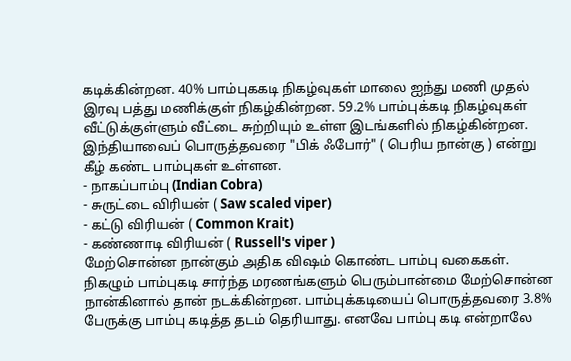கடிக்கின்றன. 40% பாம்புககடி நிகழ்வுகள் மாலை ஐந்து மணி முதல் இரவு பத்து மணிக்குள் நிகழ்கின்றன. 59.2% பாம்புக்கடி நிகழ்வுகள் வீட்டுக்குள்ளும் வீட்டை சுற்றியும் உள்ள இடங்களில் நிகழ்கின்றன.
இந்தியாவைப் பொருத்தவரை "பிக் ஃபோர்" ( பெரிய நான்கு ) என்று கீழ் கண்ட பாம்புகள் உள்ளன.
- நாகப்பாம்பு (Indian Cobra)
- சுருட்டை விரியன் ( Saw scaled viper)
- கட்டு விரியன் ( Common Krait)
- கண்ணாடி விரியன் ( Russell's viper )
மேற்சொன்ன நான்கும் அதிக விஷம் கொண்ட பாம்பு வகைகள். நிகழும் பாம்புகடி சார்ந்த மரணங்களும் பெரும்பான்மை மேற்சொன்ன நான்கினால் தான் நடக்கின்றன. பாம்புக்கடியைப் பொருத்தவரை 3.8% பேருக்கு பாம்பு கடித்த தடம் தெரியாது. எனவே பாம்பு கடி என்றாலே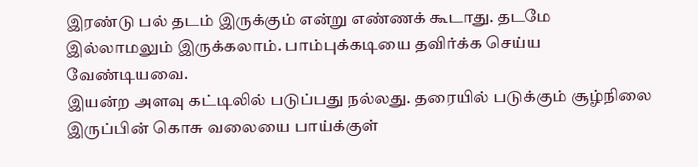இரண்டு பல் தடம் இருக்கும் என்று எண்ணக் கூடாது. தடமே இல்லாமலும் இருக்கலாம். பாம்புக்கடியை தவிர்க்க செய்ய வேண்டியவை.
இயன்ற அளவு கட்டிலில் படுப்பது நல்லது. தரையில் படுக்கும் சூழ்நிலை இருப்பின் கொசு வலையை பாய்க்குள்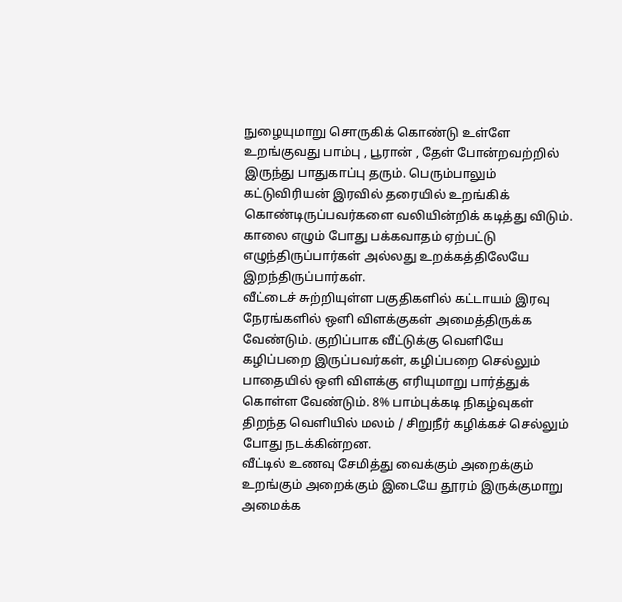நுழையுமாறு சொருகிக் கொண்டு உள்ளே உறங்குவது பாம்பு , பூரான் , தேள் போன்றவற்றில் இருந்து பாதுகாப்பு தரும். பெரும்பாலும் கட்டுவிரியன் இரவில் தரையில் உறங்கிக் கொண்டிருப்பவர்களை வலியின்றிக் கடித்து விடும். காலை எழும் போது பக்கவாதம் ஏற்பட்டு எழுந்திருப்பார்கள் அல்லது உறக்கத்திலேயே இறந்திருப்பார்கள்.
வீட்டைச் சுற்றியுள்ள பகுதிகளில் கட்டாயம் இரவு நேரங்களில் ஒளி விளக்குகள் அமைத்திருக்க வேண்டும். குறிப்பாக வீட்டுக்கு வெளியே கழிப்பறை இருப்பவர்கள், கழிப்பறை செல்லும் பாதையில் ஒளி விளக்கு எரியுமாறு பார்த்துக் கொள்ள வேண்டும். 8% பாம்புக்கடி நிகழ்வுகள் திறந்த வெளியில் மலம் / சிறுநீர் கழிக்கச் செல்லும் போது நடக்கின்றன.
வீட்டில் உணவு சேமித்து வைக்கும் அறைக்கும் உறங்கும் அறைக்கும் இடையே தூரம் இருக்குமாறு அமைக்க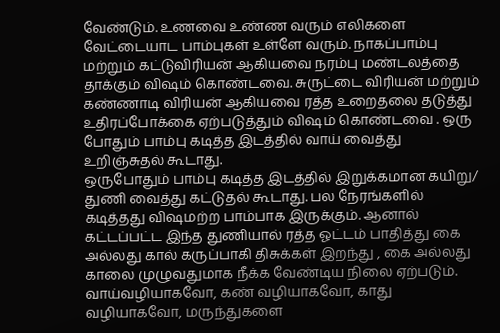வேண்டும். உணவை உண்ண வரும் எலிகளை வேட்டையாட பாம்புகள் உள்ளே வரும். நாகப்பாம்பு மற்றும் கட்டுவிரியன் ஆகியவை நரம்பு மண்டலத்தை தாக்கும் விஷம் கொண்டவை. சுருட்டை விரியன் மற்றும் கண்ணாடி விரியன் ஆகியவை ரத்த உறைதலை தடுத்து உதிரப்போக்கை ஏற்படுத்தும் விஷம் கொண்டவை . ஒரு போதும் பாம்பு கடித்த இடத்தில் வாய் வைத்து உறிஞ்சுதல் கூடாது.
ஒருபோதும் பாம்பு கடித்த இடத்தில் இறுக்கமான கயிறு/ துணி வைத்து கட்டுதல் கூடாது. பல நேரங்களில் கடித்தது விஷமற்ற பாம்பாக இருக்கும். ஆனால் கட்டப்பட்ட இந்த துணியால் ரத்த ஓட்டம் பாதித்து கை அல்லது கால் கருப்பாகி திசுக்கள் இறந்து , கை அல்லது காலை முழுவதுமாக நீக்க வேண்டிய நிலை ஏற்படும். வாய்வழியாகவோ, கண் வழியாகவோ, காது வழியாகவோ, மருந்துகளை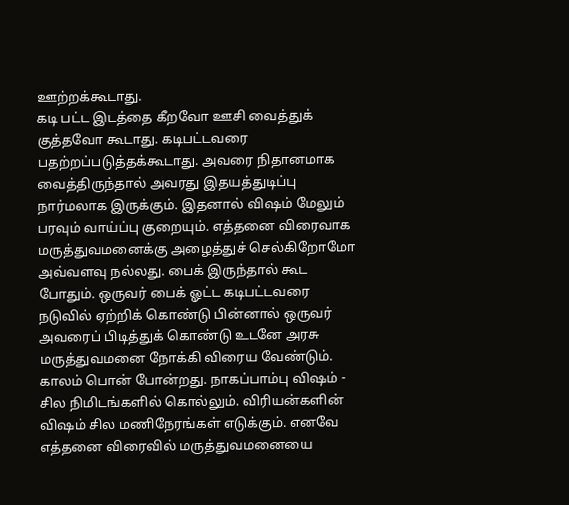ஊற்றக்கூடாது.
கடி பட்ட இடத்தை கீறவோ ஊசி வைத்துக் குத்தவோ கூடாது. கடிபட்டவரை பதற்றப்படுத்தக்கூடாது. அவரை நிதானமாக வைத்திருந்தால் அவரது இதயத்துடிப்பு நார்மலாக இருக்கும். இதனால் விஷம் மேலும் பரவும் வாய்ப்பு குறையும். எத்தனை விரைவாக மருத்துவமனைக்கு அழைத்துச் செல்கிறோமோ அவ்வளவு நல்லது. பைக் இருந்தால் கூட போதும். ஒருவர் பைக் ஓட்ட கடிபட்டவரை நடுவில் ஏற்றிக் கொண்டு பின்னால் ஒருவர் அவரைப் பிடித்துக் கொண்டு உடனே அரசு மருத்துவமனை நோக்கி விரைய வேண்டும்.
காலம் பொன் போன்றது. நாகப்பாம்பு விஷம் - சில நிமிடங்களில் கொல்லும். விரியன்களின் விஷம் சில மணிநேரங்கள் எடுக்கும். எனவே எத்தனை விரைவில் மருத்துவமனையை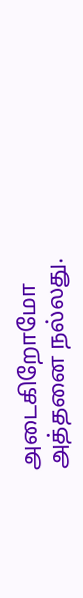அடைகிறோமோ அத்தனை நல்லது.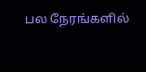பல நேரங்களில்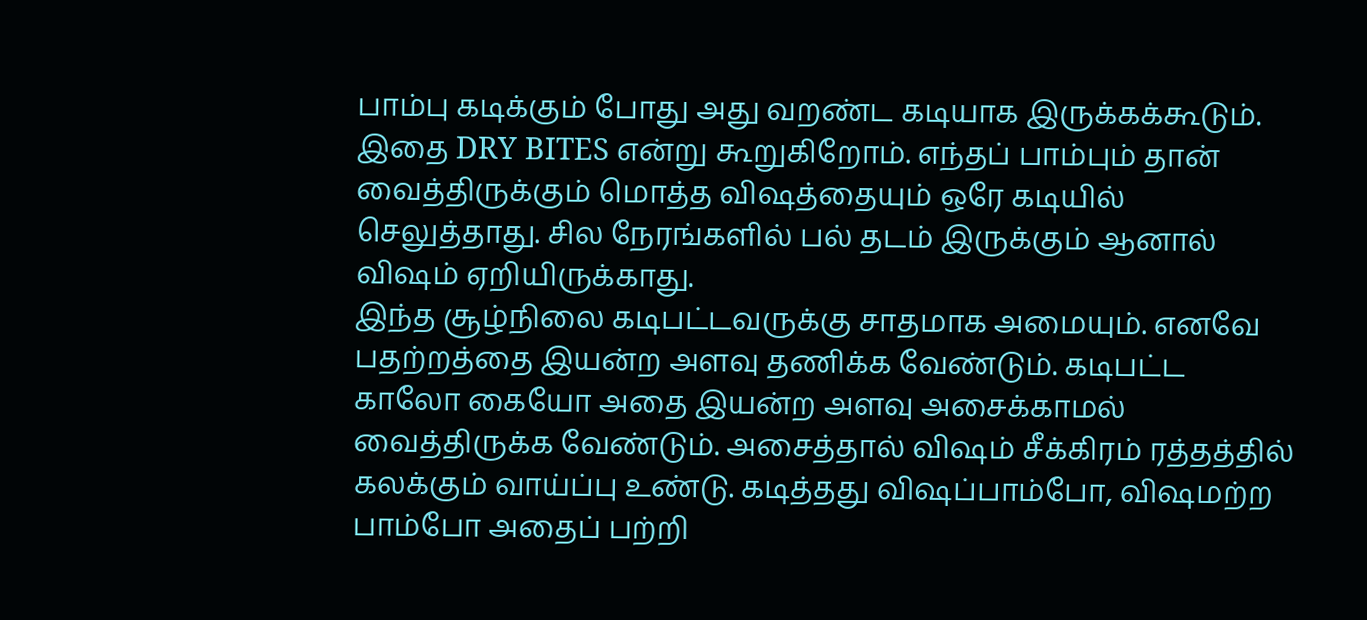பாம்பு கடிக்கும் போது அது வறண்ட கடியாக இருக்கக்கூடும். இதை DRY BITES என்று கூறுகிறோம். எந்தப் பாம்பும் தான் வைத்திருக்கும் மொத்த விஷத்தையும் ஒரே கடியில் செலுத்தாது. சில நேரங்களில் பல் தடம் இருக்கும் ஆனால் விஷம் ஏறியிருக்காது.
இந்த சூழ்நிலை கடிபட்டவருக்கு சாதமாக அமையும். எனவே பதற்றத்தை இயன்ற அளவு தணிக்க வேண்டும். கடிபட்ட காலோ கையோ அதை இயன்ற அளவு அசைக்காமல் வைத்திருக்க வேண்டும். அசைத்தால் விஷம் சீக்கிரம் ரத்தத்தில் கலக்கும் வாய்ப்பு உண்டு. கடித்தது விஷப்பாம்போ, விஷமற்ற பாம்போ அதைப் பற்றி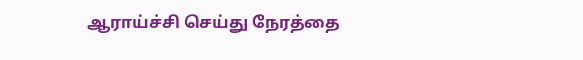ஆராய்ச்சி செய்து நேரத்தை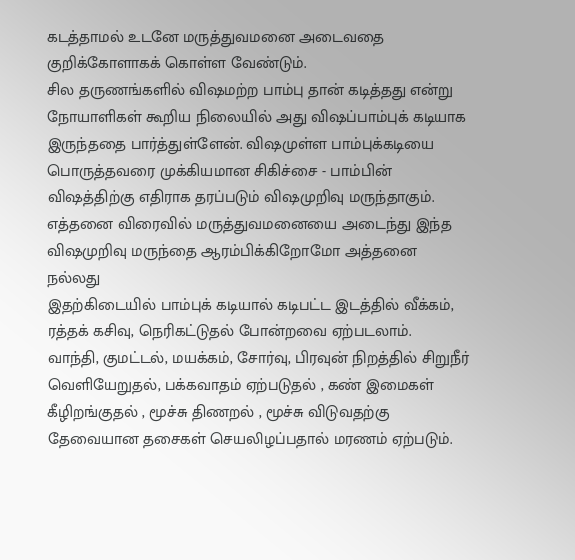கடத்தாமல் உடனே மருத்துவமனை அடைவதை குறிக்கோளாகக் கொள்ள வேண்டும்.
சில தருணங்களில் விஷமற்ற பாம்பு தான் கடித்தது என்று நோயாளிகள் கூறிய நிலையில் அது விஷப்பாம்புக் கடியாக இருந்ததை பார்த்துள்ளேன். விஷமுள்ள பாம்புக்கடியை பொருத்தவரை முக்கியமான சிகிச்சை - பாம்பின் விஷத்திற்கு எதிராக தரப்படும் விஷமுறிவு மருந்தாகும். எத்தனை விரைவில் மருத்துவமனையை அடைந்து இந்த விஷமுறிவு மருந்தை ஆரம்பிக்கிறோமோ அத்தனை நல்லது
இதற்கிடையில் பாம்புக் கடியால் கடிபட்ட இடத்தில் வீக்கம், ரத்தக் கசிவு, நெரிகட்டுதல் போன்றவை ஏற்படலாம்.
வாந்தி, குமட்டல், மயக்கம், சோர்வு, பிரவுன் நிறத்தில் சிறுநீர் வெளியேறுதல், பக்கவாதம் ஏற்படுதல் , கண் இமைகள் கீழிறங்குதல் , மூச்சு திணறல் , மூச்சு விடுவதற்கு தேவையான தசைகள் செயலிழப்பதால் மரணம் ஏற்படும்.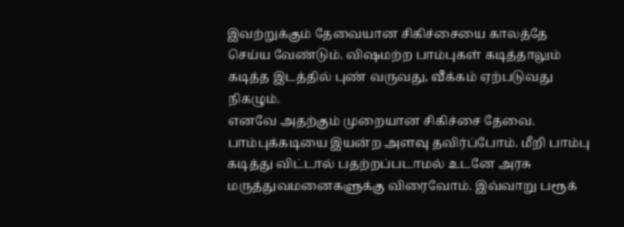இவற்றுக்கும் தேவையான சிகிச்சையை காலத்தே செய்ய வேண்டும். விஷமற்ற பாம்புகள் கடித்தாலும் கடித்த இடத்தில் புண் வருவது, வீக்கம் ஏற்படுவது நிகழும்.
எனவே அதற்கும் முறையான சிகிச்சை தேவை. பாம்புக்கடியை இயன்ற அளவு தவிர்ப்போம். மீறி பாம்பு கடித்து விட்டால் பதற்றப்படாமல் உடனே அரசு மருத்துவமனைகளுக்கு விரைவோம். இவ்வாறு பரூக்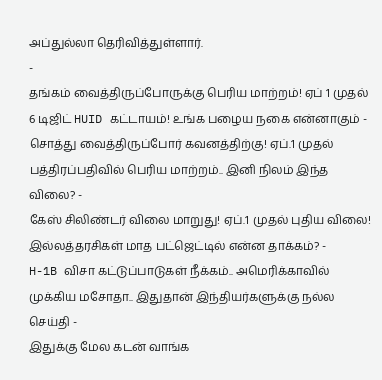அப்துல்லா தெரிவித்துள்ளார்.
-
தங்கம் வைத்திருப்போருக்கு பெரிய மாற்றம்! ஏப் 1 முதல் 6 டிஜிட் HUID கட்டாயம்! உங்க பழைய நகை என்னாகும் -
சொத்து வைத்திருப்போர் கவனத்திற்கு! ஏப்.1 முதல் பத்திரப்பதிவில் பெரிய மாற்றம்.. இனி நிலம் இந்த விலை? -
கேஸ் சிலிண்டர் விலை மாறுது! ஏப்.1 முதல் புதிய விலை! இல்லத்தரசிகள் மாத பட்ஜெட்டில் என்ன தாக்கம்? -
H-1B விசா கட்டுப்பாடுகள் நீக்கம்.. அமெரிக்காவில் முக்கிய மசோதா.. இதுதான் இந்தியர்களுக்கு நல்ல செய்தி -
இதுக்கு மேல கடன் வாங்க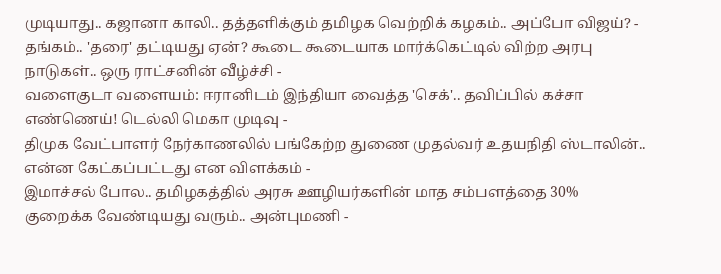முடியாது.. கஜானா காலி.. தத்தளிக்கும் தமிழக வெற்றிக் கழகம்.. அப்போ விஜய்? -
தங்கம்.. 'தரை' தட்டியது ஏன்? கூடை கூடையாக மார்க்கெட்டில் விற்ற அரபு நாடுகள்.. ஒரு ராட்சனின் வீழ்ச்சி -
வளைகுடா வளையம்: ஈரானிடம் இந்தியா வைத்த 'செக்'.. தவிப்பில் கச்சா எண்ணெய்! டெல்லி மெகா முடிவு -
திமுக வேட்பாளர் நேர்காணலில் பங்கேற்ற துணை முதல்வர் உதயநிதி ஸ்டாலின்.. என்ன கேட்கப்பட்டது என விளக்கம் -
இமாச்சல் போல.. தமிழகத்தில் அரசு ஊழியர்களின் மாத சம்பளத்தை 30% குறைக்க வேண்டியது வரும்.. அன்புமணி -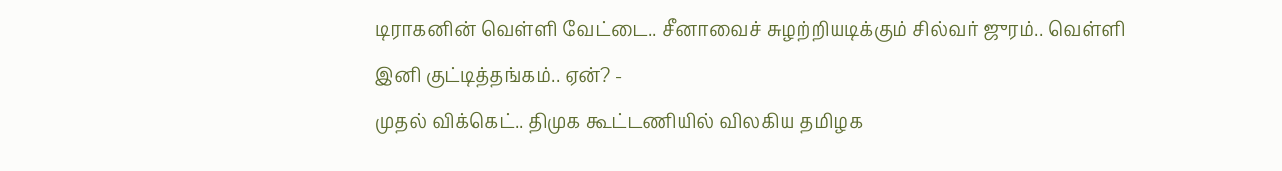டிராகனின் வெள்ளி வேட்டை.. சீனாவைச் சுழற்றியடிக்கும் சில்வர் ஜுரம்.. வெள்ளி இனி குட்டித்தங்கம்.. ஏன்? -
முதல் விக்கெட்.. திமுக கூட்டணியில் விலகிய தமிழக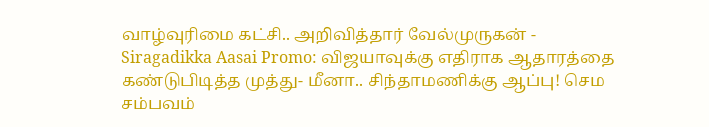வாழ்வுரிமை கட்சி.. அறிவித்தார் வேல்முருகன் -
Siragadikka Aasai Promo: விஜயாவுக்கு எதிராக ஆதாரத்தை கண்டுபிடித்த முத்து- மீனா.. சிந்தாமணிக்கு ஆப்பு! செம சம்பவம்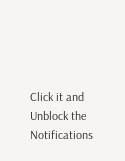Click it and Unblock the Notifications